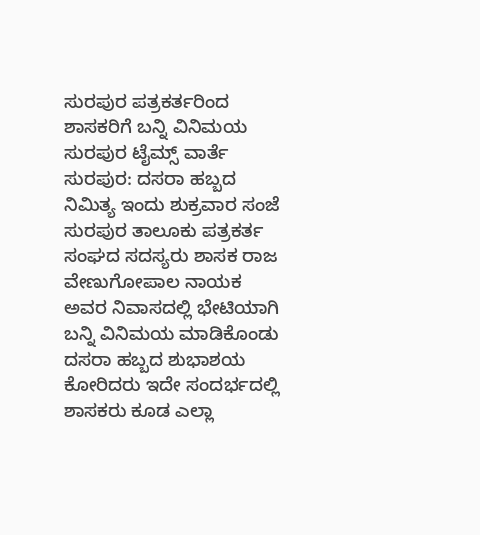ಸುರಪುರ ಪತ್ರಕರ್ತರಿಂದ ಶಾಸಕರಿಗೆ ಬನ್ನಿ ವಿನಿಮಯ
ಸುರಪುರ ಟೈಮ್ಸ್ ವಾರ್ತೆ
ಸುರಪುರ: ದಸರಾ ಹಬ್ಬದ ನಿಮಿತ್ಯ ಇಂದು ಶುಕ್ರವಾರ ಸಂಜೆ ಸುರಪುರ ತಾಲೂಕು ಪತ್ರಕರ್ತ ಸಂಘದ ಸದಸ್ಯರು ಶಾಸಕ ರಾಜ ವೇಣುಗೋಪಾಲ ನಾಯಕ ಅವರ ನಿವಾಸದಲ್ಲಿ ಭೇಟಿಯಾಗಿ ಬನ್ನಿ ವಿನಿಮಯ ಮಾಡಿಕೊಂಡು ದಸರಾ ಹಬ್ಬದ ಶುಭಾಶಯ ಕೋರಿದರು ಇದೇ ಸಂದರ್ಭದಲ್ಲಿ ಶಾಸಕರು ಕೂಡ ಎಲ್ಲಾ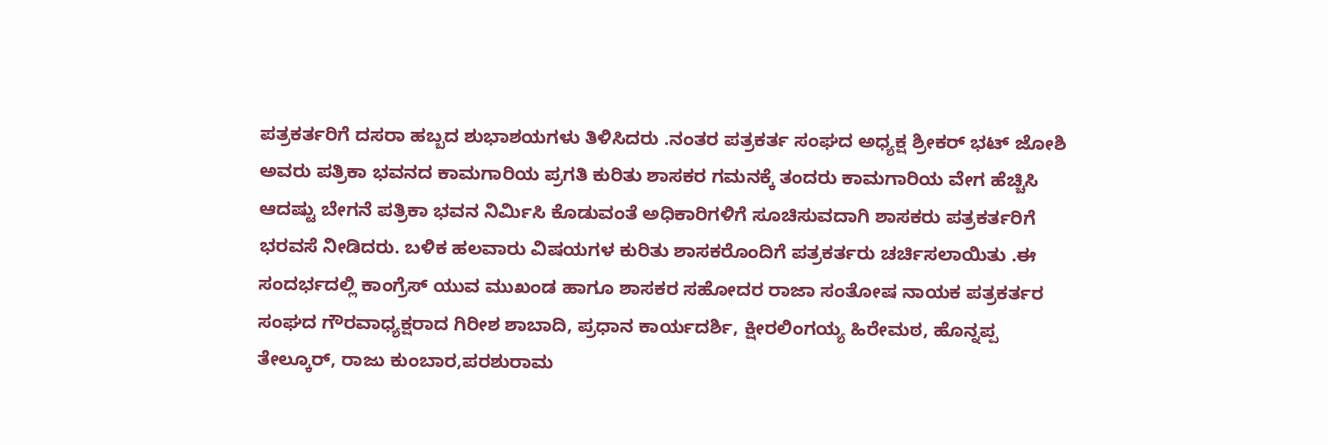ಪತ್ರಕರ್ತರಿಗೆ ದಸರಾ ಹಬ್ಬದ ಶುಭಾಶಯಗಳು ತಿಳಿಸಿದರು .ನಂತರ ಪತ್ರಕರ್ತ ಸಂಘದ ಅಧ್ಯಕ್ಷ ಶ್ರೀಕರ್ ಭಟ್ ಜೋಶಿ ಅವರು ಪತ್ರಿಕಾ ಭವನದ ಕಾಮಗಾರಿಯ ಪ್ರಗತಿ ಕುರಿತು ಶಾಸಕರ ಗಮನಕ್ಕೆ ತಂದರು ಕಾಮಗಾರಿಯ ವೇಗ ಹೆಚ್ಚಿಸಿ ಆದಷ್ಟು ಬೇಗನೆ ಪತ್ರಿಕಾ ಭವನ ನಿರ್ಮಿಸಿ ಕೊಡುವಂತೆ ಅಧಿಕಾರಿಗಳಿಗೆ ಸೂಚಿಸುವದಾಗಿ ಶಾಸಕರು ಪತ್ರಕರ್ತರಿಗೆ ಭರವಸೆ ನೀಡಿದರು. ಬಳಿಕ ಹಲವಾರು ವಿಷಯಗಳ ಕುರಿತು ಶಾಸಕರೊಂದಿಗೆ ಪತ್ರಕರ್ತರು ಚರ್ಚಿಸಲಾಯಿತು .ಈ ಸಂದರ್ಭದಲ್ಲಿ ಕಾಂಗ್ರೆಸ್ ಯುವ ಮುಖಂಡ ಹಾಗೂ ಶಾಸಕರ ಸಹೋದರ ರಾಜಾ ಸಂತೋಷ ನಾಯಕ ಪತ್ರಕರ್ತರ ಸಂಘದ ಗೌರವಾಧ್ಯಕ್ಷರಾದ ಗಿರೀಶ ಶಾಬಾದಿ, ಪ್ರಧಾನ ಕಾರ್ಯದರ್ಶಿ, ಕ್ಷೀರಲಿಂಗಯ್ಯ ಹಿರೇಮಠ, ಹೊನ್ನಪ್ಪ ತೇಲ್ಕೂರ್, ರಾಜು ಕುಂಬಾರ,ಪರಶುರಾಮ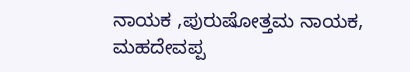ನಾಯಕ ,ಪುರುಷೋತ್ತಮ ನಾಯಕ, ಮಹದೇವಪ್ಪ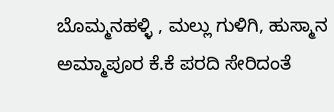ಬೊಮ್ಮನಹಳ್ಳಿ , ಮಲ್ಲು ಗುಳಿಗಿ, ಹುಸ್ಮಾನ ಅಮ್ಮಾಪೂರ ಕೆ.ಕೆ ಪರದಿ ಸೇರಿದಂತೆ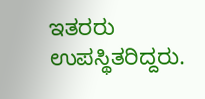ಇತರರು ಉಪಸ್ಥಿತರಿದ್ದರು.